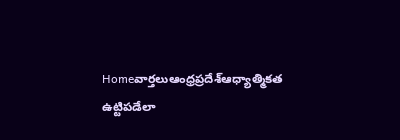Homeవార్తలుఆంధ్రప్రదేశ్‌ఆధ్యాత్మికత ఉట్టిపడేలా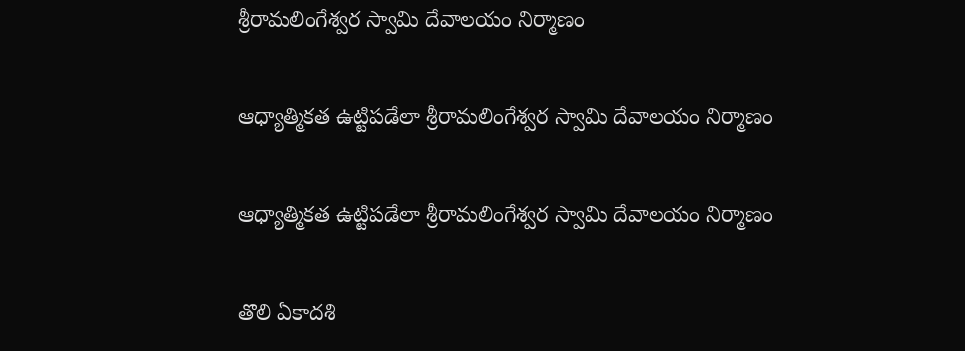శ్రీరామలింగేశ్వర స్వామి దేవాలయం నిర్మాణం

ఆధ్యాత్మికత ఉట్టిపడేలా శ్రీరామలింగేశ్వర స్వామి దేవాలయం నిర్మాణం

ఆధ్యాత్మికత ఉట్టిపడేలా శ్రీరామలింగేశ్వర స్వామి దేవాలయం నిర్మాణం

తొలి ఏకాదశి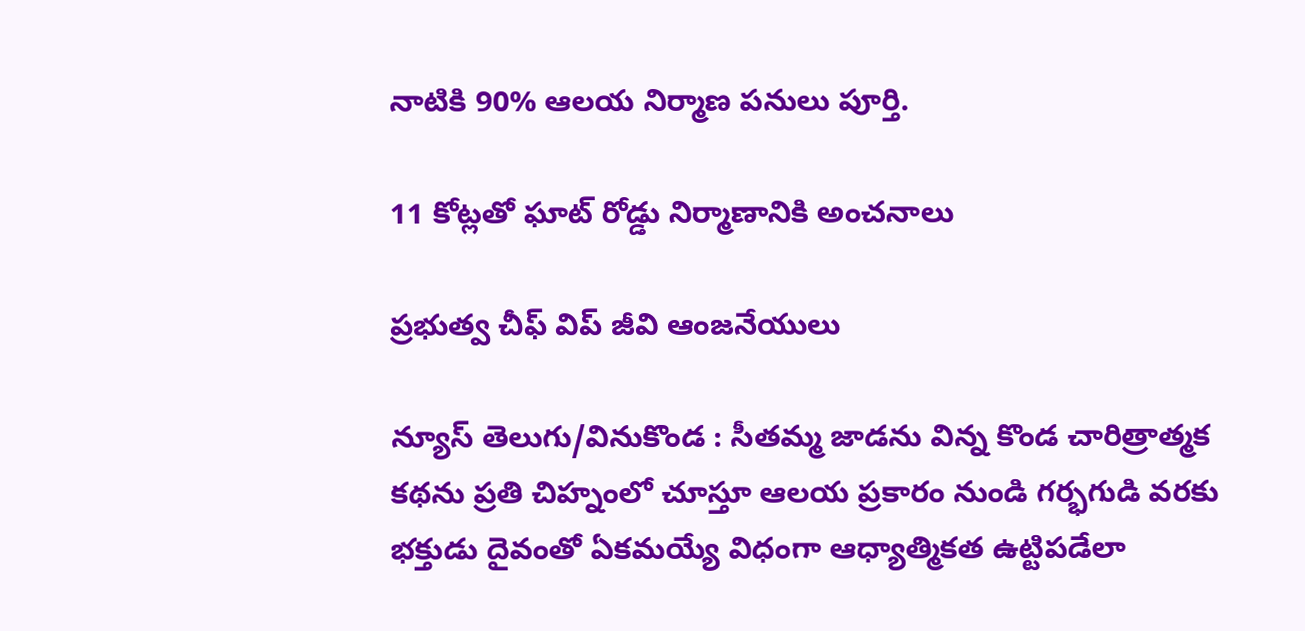నాటికి 90% ఆలయ నిర్మాణ పనులు పూర్తి.

11 కోట్లతో ఘాట్ రోడ్డు నిర్మాణానికి అంచనాలు

ప్రభుత్వ చీఫ్ విప్ జీవి ఆంజనేయులు

న్యూస్ తెలుగు/వినుకొండ : సీతమ్మ జాడను విన్న కొండ చారిత్రాత్మక కథను ప్రతి చిహ్నంలో చూస్తూ ఆలయ ప్రకారం నుండి గర్భగుడి వరకు భక్తుడు దైవంతో ఏకమయ్యే విధంగా ఆధ్యాత్మికత ఉట్టిపడేలా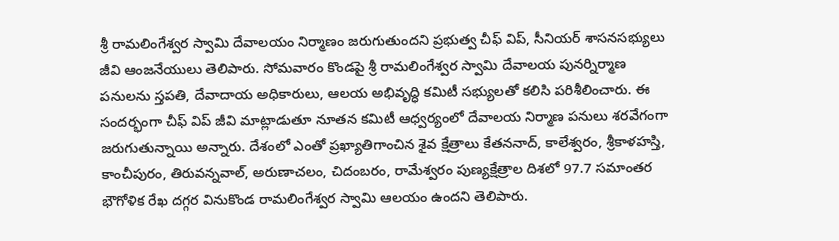శ్రీ రామలింగేశ్వర స్వామి దేవాలయం నిర్మాణం జరుగుతుందని ప్రభుత్వ చీఫ్ విప్, సీనియర్ శాసనసభ్యులు జీవి ఆంజనేయులు తెలిపారు. సోమవారం కొండపై శ్రీ రామలింగేశ్వర స్వామి దేవాలయ పునర్నిర్మాణ పనులను స్తపతి, దేవాదాయ అధికారులు, ఆలయ అభివృద్ధి కమిటీ సభ్యులతో కలిసి పరిశీలించారు. ఈ సందర్భంగా చీఫ్ విప్ జీవి మాట్లాడుతూ నూతన కమిటీ ఆధ్వర్యంలో దేవాలయ నిర్మాణ పనులు శరవేగంగా జరుగుతున్నాయి అన్నారు. దేశంలో ఎంతో ప్రఖ్యాతిగాంచిన శైవ క్షేత్రాలు కేతననాద్, కాలేశ్వరం, శ్రీకాళహస్తి, కాంచీపురం, తిరువన్నవాల్, అరుణాచలం, చిదంబరం, రామేశ్వరం పుణ్యక్షేత్రాల దిశలో 97.7 సమాంతర భౌగోళిక రేఖ దగ్గర వినుకొండ రామలింగేశ్వర స్వామి ఆలయం ఉందని తెలిపారు.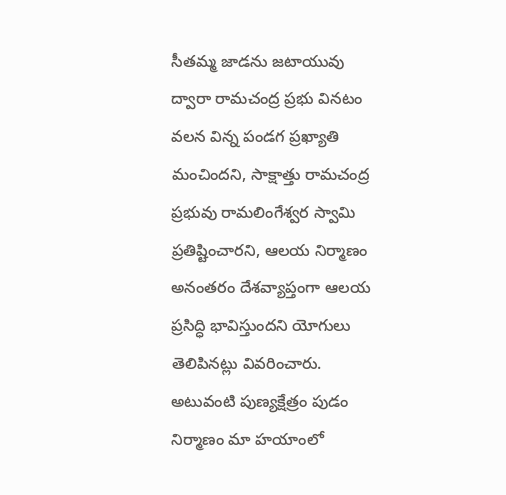సీతమ్మ జాడను జటాయువు ద్వారా రామచంద్ర ప్రభు వినటం వలన విన్న పండగ ప్రఖ్యాతి మంచిందని, సాక్షాత్తు రామచంద్ర ప్రభువు రామలింగేశ్వర స్వామి ప్రతిష్టించారని, ఆలయ నిర్మాణం అనంతరం దేశవ్యాప్తంగా ఆలయ ప్రసిద్ధి భావిస్తుందని యోగులు తెలిపినట్లు వివరించారు. అటువంటి పుణ్యక్షేత్రం పుడం నిర్మాణం మా హయాంలో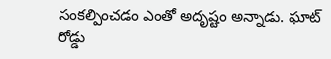సంకల్పించడం ఎంతో అదృష్టం అన్నాడు. ఘాట్ రోడ్డు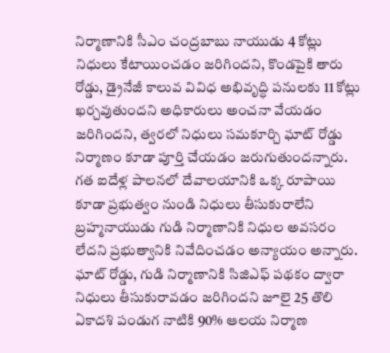నిర్మాణానికి సీఎం చంద్రబాబు నాయుడు 4 కోట్లు నిధులు కేటాయించడం జరిగిందని, కొండపైకి తారు రోడ్డు, డ్రైనేజీ కాలువ వివిధ అభివృద్ధి పనులకు 11 కోట్లు ఖర్చవుతుందని అధికారులు అంచనా వేయడం జరిగిందని, త్వరలో నిధులు సమకూర్చి ఘాట్ రోడ్డు నిర్మాణం కూడా పూర్తి చేయడం జరుగుతుందన్నారు. గత ఐదేళ్ల పాలనలో దేవాలయానికి ఒక్క రూపాయి కూడా ప్రభుత్వం నుండి నిధులు తీసుకురాలేని బ్రహ్మనాయుడు గుడి నిర్మాణానికి నిధుల అవసరం లేదని ప్రభుత్వానికి నివేదించడం అన్యాయం అన్నారు. ఘాట్ రోడ్డు, గుడి నిర్మాణానికి సిజిఎఫ్ పథకం ద్వారా నిధులు తీసుకురావడం జరిగిందని జూలై 25 తొలి ఏకాదశి పండుగ నాటికి 90% ఆలయ నిర్మాణ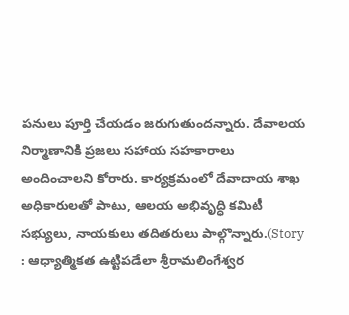పనులు పూర్తి చేయడం జరుగుతుందన్నారు. దేవాలయ నిర్మాణానికి ప్రజలు సహాయ సహకారాలు అందించాలని కోరారు. కార్యక్రమంలో దేవాదాయ శాఖ అధికారులతో పాటు, ఆలయ అభివృద్ధి కమిటీ సభ్యులు, నాయకులు తదితరులు పాల్గొన్నారు.(Story : ఆధ్యాత్మికత ఉట్టిపడేలా శ్రీరామలింగేశ్వర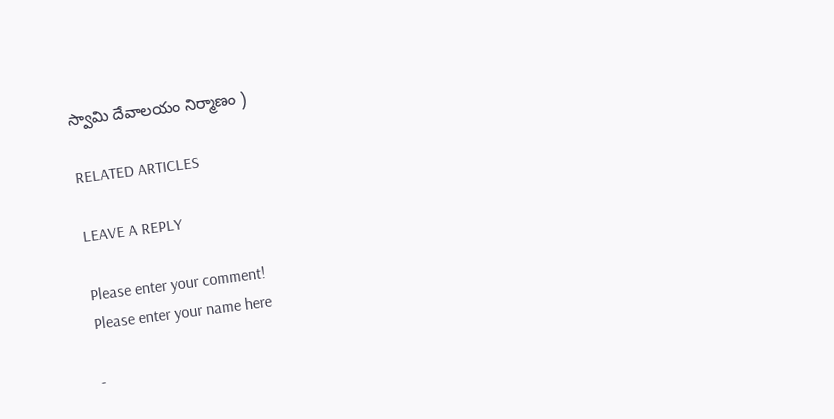స్వామి దేవాలయం నిర్మాణం )

RELATED ARTICLES

LEAVE A REPLY

Please enter your comment!
Please enter your name here

-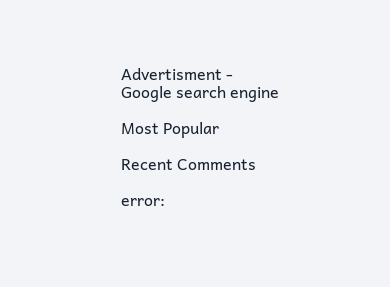Advertisment -
Google search engine

Most Popular

Recent Comments

error: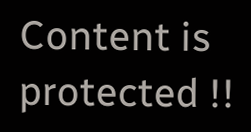Content is protected !!